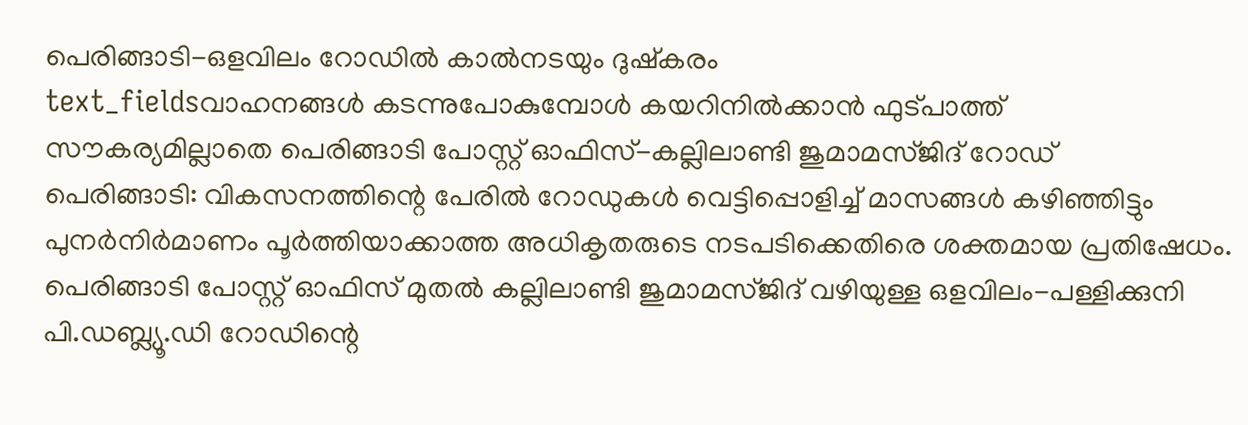പെരിങ്ങാടി-ഒളവിലം റോഡിൽ കാൽനടയും ദുഷ്കരം
text_fieldsവാഹനങ്ങൾ കടന്നുപോകുമ്പോൾ കയറിനിൽക്കാൻ ഫുട്പാത്ത് സൗകര്യമില്ലാതെ പെരിങ്ങാടി പോസ്റ്റ് ഓഫിസ്-കല്ലിലാണ്ടി ജുമാമസ്ജിദ് റോഡ്
പെരിങ്ങാടി: വികസനത്തിന്റെ പേരിൽ റോഡുകൾ വെട്ടിപ്പൊളിച്ച് മാസങ്ങൾ കഴിഞ്ഞിട്ടും പുനർനിർമാണം പൂർത്തിയാക്കാത്ത അധികൃതരുടെ നടപടിക്കെതിരെ ശക്തമായ പ്രതിഷേധം. പെരിങ്ങാടി പോസ്റ്റ് ഓഫിസ് മുതൽ കല്ലിലാണ്ടി ജുമാമസ്ജിദ് വഴിയുള്ള ഒളവിലം-പള്ളിക്കുനി പി.ഡബ്ല്യൂ.ഡി റോഡിന്റെ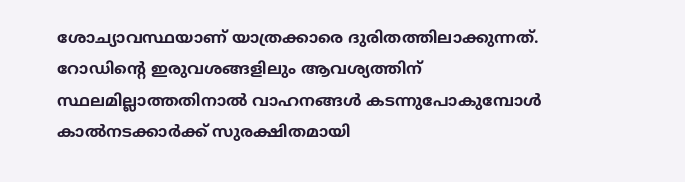ശോച്യാവസ്ഥയാണ് യാത്രക്കാരെ ദുരിതത്തിലാക്കുന്നത്.
റോഡിന്റെ ഇരുവശങ്ങളിലും ആവശ്യത്തിന് സ്ഥലമില്ലാത്തതിനാൽ വാഹനങ്ങൾ കടന്നുപോകുമ്പോൾ കാൽനടക്കാർക്ക് സുരക്ഷിതമായി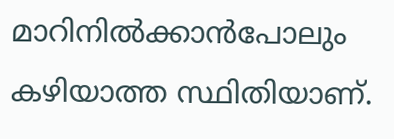മാറിനിൽക്കാൻപോലും കഴിയാത്ത സ്ഥിതിയാണ്.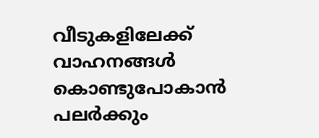വീടുകളിലേക്ക് വാഹനങ്ങൾ കൊണ്ടുപോകാൻ പലർക്കും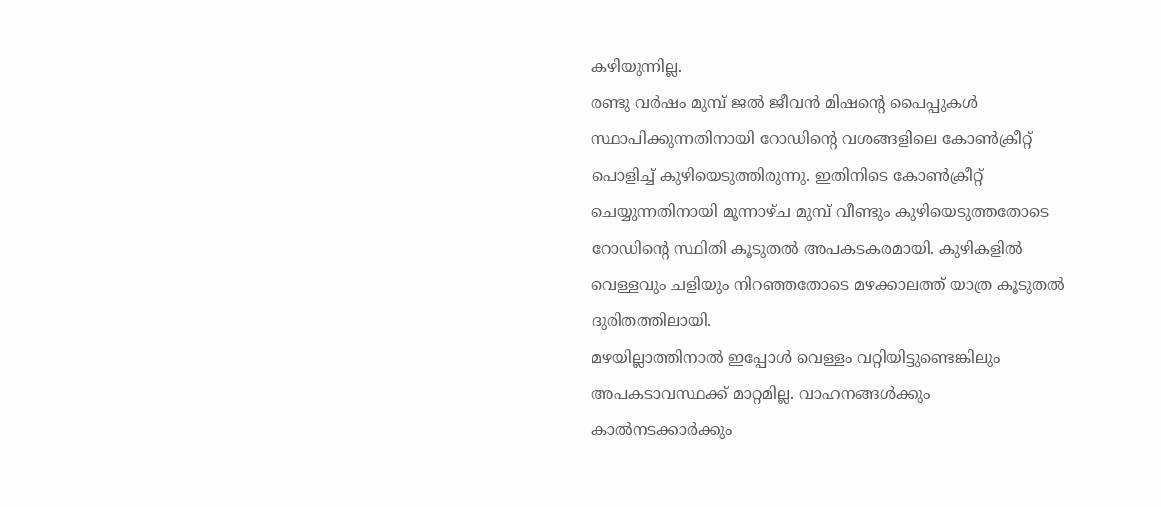കഴിയുന്നില്ല.
രണ്ടു വർഷം മുമ്പ് ജൽ ജീവൻ മിഷന്റെ പൈപ്പുകൾ സ്ഥാപിക്കുന്നതിനായി റോഡിന്റെ വശങ്ങളിലെ കോൺക്രീറ്റ് പൊളിച്ച് കുഴിയെടുത്തിരുന്നു. ഇതിനിടെ കോൺക്രീറ്റ് ചെയ്യുന്നതിനായി മൂന്നാഴ്ച മുമ്പ് വീണ്ടും കുഴിയെടുത്തതോടെ റോഡിന്റെ സ്ഥിതി കൂടുതൽ അപകടകരമായി. കുഴികളിൽ വെള്ളവും ചളിയും നിറഞ്ഞതോടെ മഴക്കാലത്ത് യാത്ര കൂടുതൽ ദുരിതത്തിലായി.
മഴയില്ലാത്തിനാൽ ഇപ്പോൾ വെള്ളം വറ്റിയിട്ടുണ്ടെങ്കിലും അപകടാവസ്ഥക്ക് മാറ്റമില്ല. വാഹനങ്ങൾക്കും കാൽനടക്കാർക്കും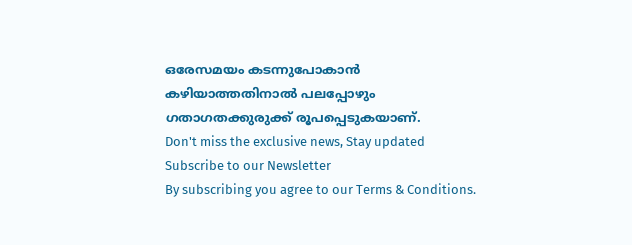ഒരേസമയം കടന്നുപോകാൻ കഴിയാത്തതിനാൽ പലപ്പോഴും ഗതാഗതക്കുരുക്ക് രൂപപ്പെടുകയാണ്.
Don't miss the exclusive news, Stay updated
Subscribe to our Newsletter
By subscribing you agree to our Terms & Conditions.